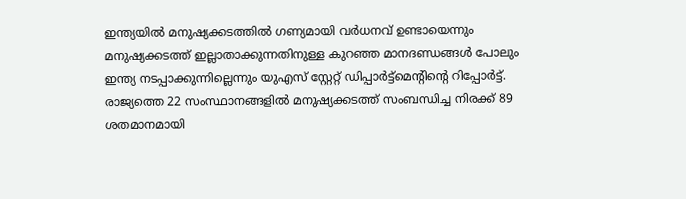ഇന്ത്യയിൽ മനുഷ്യക്കടത്തിൽ ഗണ്യമായി വർധനവ് ഉണ്ടായെന്നും മനുഷ്യക്കടത്ത് ഇല്ലാതാക്കുന്നതിനുള്ള കുറഞ്ഞ മാനദണ്ഡങ്ങള്‍ പോലും ഇന്ത്യ നടപ്പാക്കുന്നില്ലെന്നും യുഎസ് സ്റ്റേറ്റ് ഡിപ്പാർട്ട്മെന്റിന്റെ റിപ്പോർട്ട്.
രാജ്യത്തെ 22 സംസ്ഥാനങ്ങളില്‍ മനുഷ്യക്കടത്ത് സംബന്ധിച്ച നിരക്ക് 89 ശതമാനമായി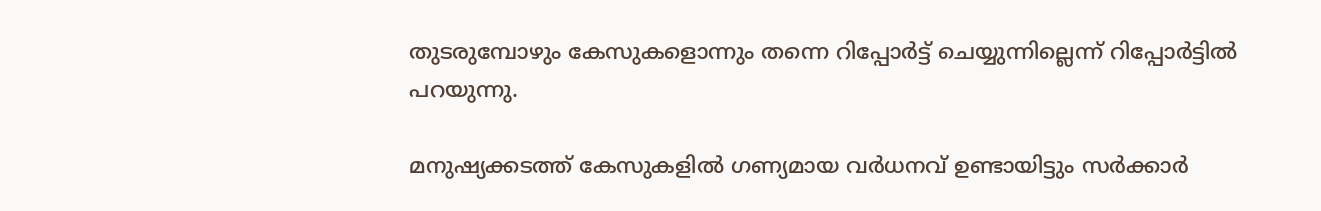തുടരുമ്പോഴും കേസുകളൊന്നും തന്നെ റിപ്പോര്‍ട്ട് ചെയ്യുന്നില്ലെന്ന് റിപ്പോർട്ടിൽ പറയുന്നു.

മനുഷ്യക്കടത്ത് കേസുകളിൽ ഗണ്യമായ വർധനവ് ഉണ്ടായിട്ടും സർക്കാർ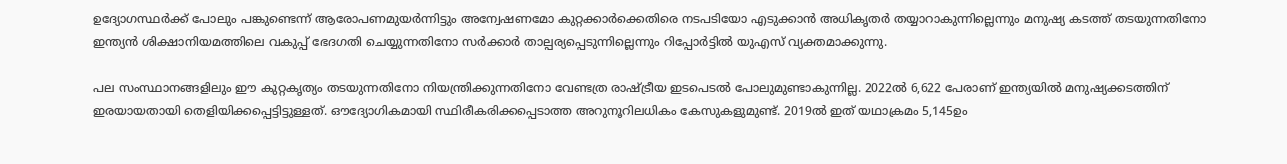ഉദ്യോഗസ്ഥർക്ക് പോലും പങ്കുണ്ടെന്ന് ആരോപണമുയർന്നിട്ടും അന്വേഷണമോ കുറ്റക്കാർക്കെതിരെ നടപടിയോ എടുക്കാൻ അധികൃതര്‍ തയ്യാറാകുന്നില്ലെന്നും മനുഷ്യ കടത്ത് തടയുന്നതിനോ ഇന്ത്യന്‍ ശിക്ഷാനിയമത്തിലെ വകുപ്പ് ഭേദഗതി ചെയ്യുന്നതിനോ സര്‍ക്കാര്‍ താല്പര്യപ്പെടുന്നില്ലെന്നും റിപ്പോർട്ടിൽ യുഎസ് വ്യക്തമാക്കുന്നു.

പല സംസ്ഥാനങ്ങളിലും ഈ കുറ്റകൃത്യം തടയുന്നതിനോ നിയന്ത്രിക്കുന്നതിനോ വേണ്ടത്ര രാഷ്ട്രീയ ഇടപെടല്‍ പോലുമുണ്ടാകുന്നില്ല. 2022ല്‍ 6,622 പേരാണ് ഇന്ത്യയില്‍ മനുഷ്യക്കടത്തിന് ഇരയായതായി തെളിയിക്കപ്പെട്ടിട്ടുള്ളത്. ഔദ്യോഗികമായി സ്ഥിരീകരിക്കപ്പെടാത്ത അറുനൂറിലധികം കേസുകളുമുണ്ട്. 2019ല്‍ ഇത് യഥാക്രമം 5,145ഉം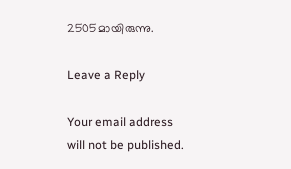2505മായിരുന്നു.

Leave a Reply

Your email address will not be published.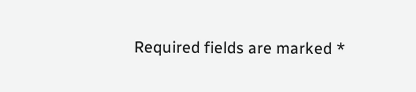Required fields are marked *